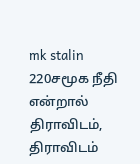mk stalin 220சமூக நீதி என்றால் திராவிடம், திராவிடம்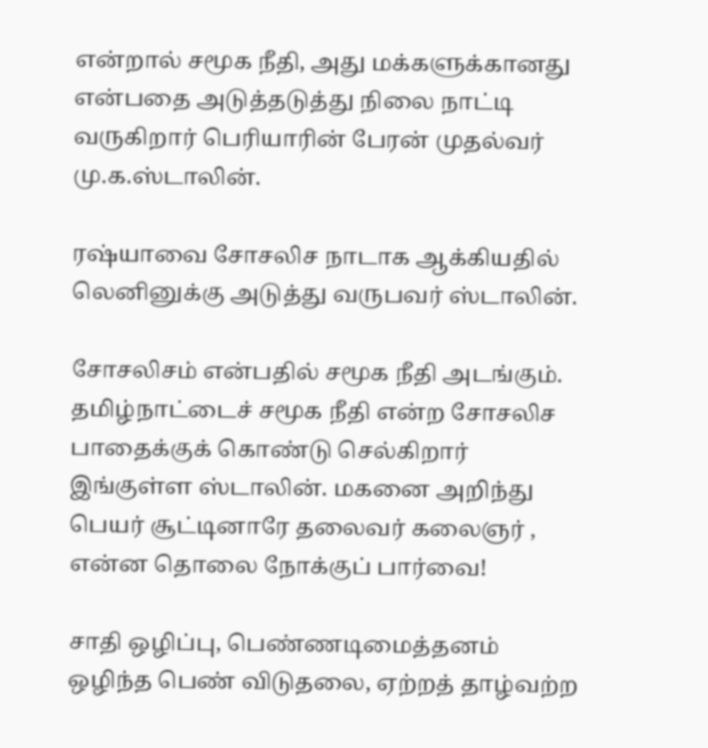என்றால் சமூக நீதி, அது மக்களுக்கானது என்பதை அடுத்தடுத்து நிலை நாட்டி வருகிறார் பெரியாரின் பேரன் முதல்வர் மு.க.ஸ்டாலின்.

ரஷ்யாவை சோசலிச நாடாக ஆக்கியதில் லெனினுக்கு அடுத்து வருபவர் ஸ்டாலின்.

சோசலிசம் என்பதில் சமூக நீதி அடங்கும். தமிழ்நாட்டைச் சமூக நீதி என்ற சோசலிச பாதைக்குக் கொண்டு செல்கிறார் இங்குள்ள ஸ்டாலின். மகனை அறிந்து பெயர் சூட்டினாரே தலைவர் கலைஞர் , என்ன தொலை நோக்குப் பார்வை!

சாதி ஒழிப்பு, பெண்ணடிமைத்தனம் ஒழிந்த பெண் விடுதலை, ஏற்றத் தாழ்வற்ற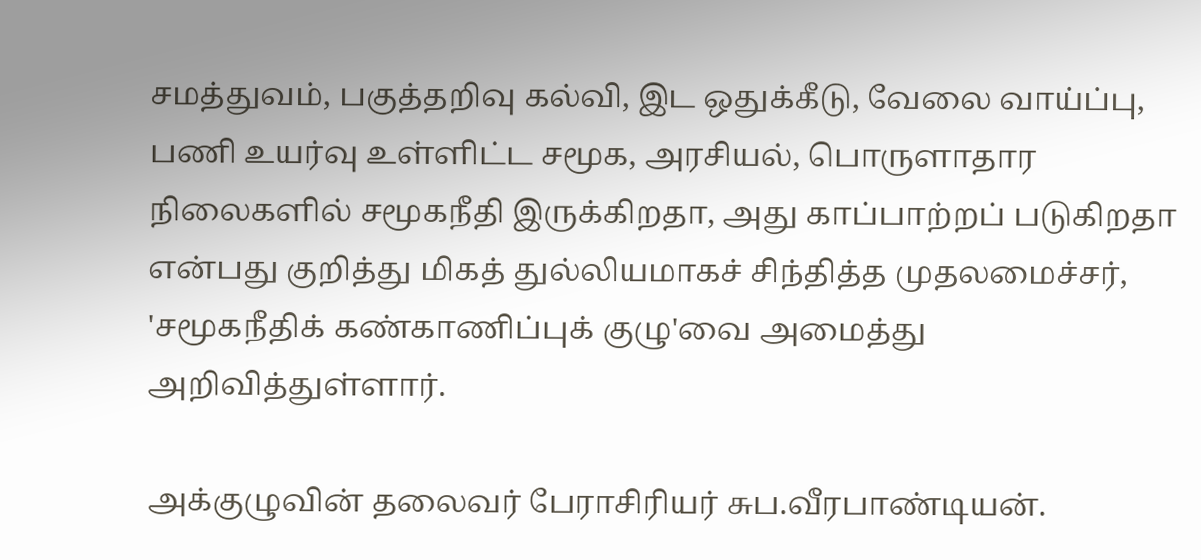சமத்துவம், பகுத்தறிவு கல்வி, இட ஒதுக்கீடு, வேலை வாய்ப்பு, பணி உயர்வு உள்ளிட்ட சமூக, அரசியல், பொருளாதார நிலைகளில் சமூகநீதி இருக்கிறதா, அது காப்பாற்றப் படுகிறதா என்பது குறித்து மிகத் துல்லியமாகச் சிந்தித்த முதலமைச்சர், 'சமூகநீதிக் கண்காணிப்புக் குழு'வை அமைத்து அறிவித்துள்ளார்.

அக்குழுவின் தலைவர் பேராசிரியர் சுப.வீரபாண்டியன்.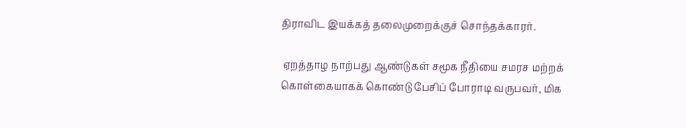திராவிட இயக்கத் தலைமுறைக்குச் சொந்தக்காரர்.

 ஏறத்தாழ நாற்பது ஆண்டுகள் சமூக நீதியை சமரச மற்றக் கொள்கையாகக் கொண்டு பேசிப் போராடி வருபவர், மிக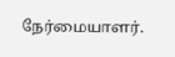நேர்மையாளர்.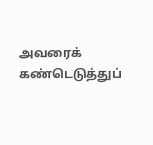அவரைக் கண்டெடுத்துப்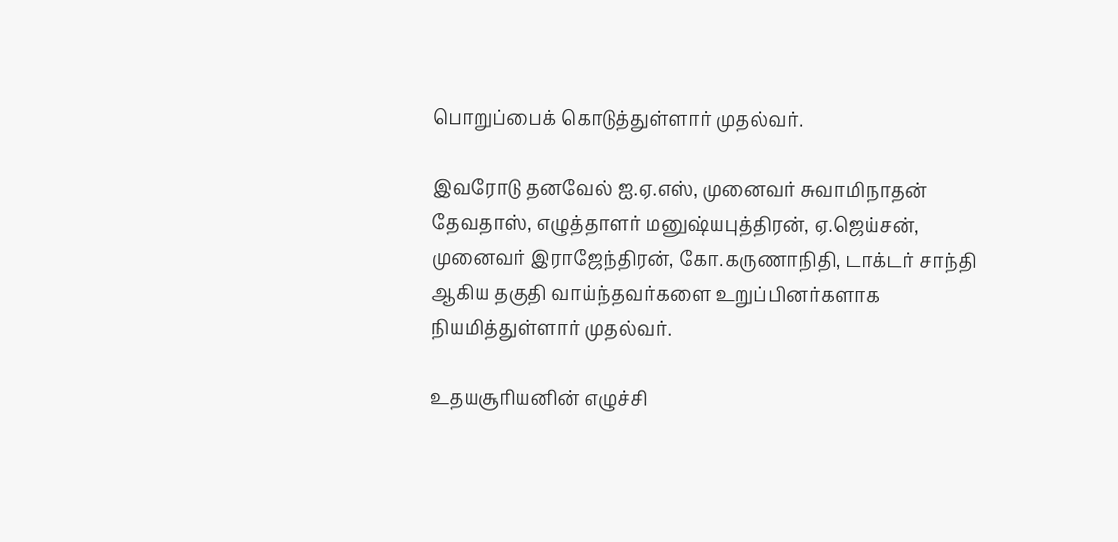பொறுப்பைக் கொடுத்துள்ளார் முதல்வர்.

இவரோடு தனவேல் ஐ.ஏ.எஸ், முனைவர் சுவாமிநாதன் தேவதாஸ், எழுத்தாளர் மனுஷ்யபுத்திரன், ஏ.ஜெய்சன், முனைவர் இராஜேந்திரன், கோ.கருணாநிதி, டாக்டர் சாந்தி ஆகிய தகுதி வாய்ந்தவர்களை உறுப்பினர்களாக நியமித்துள்ளார் முதல்வர்.

உதயசூரியனின் எழுச்சி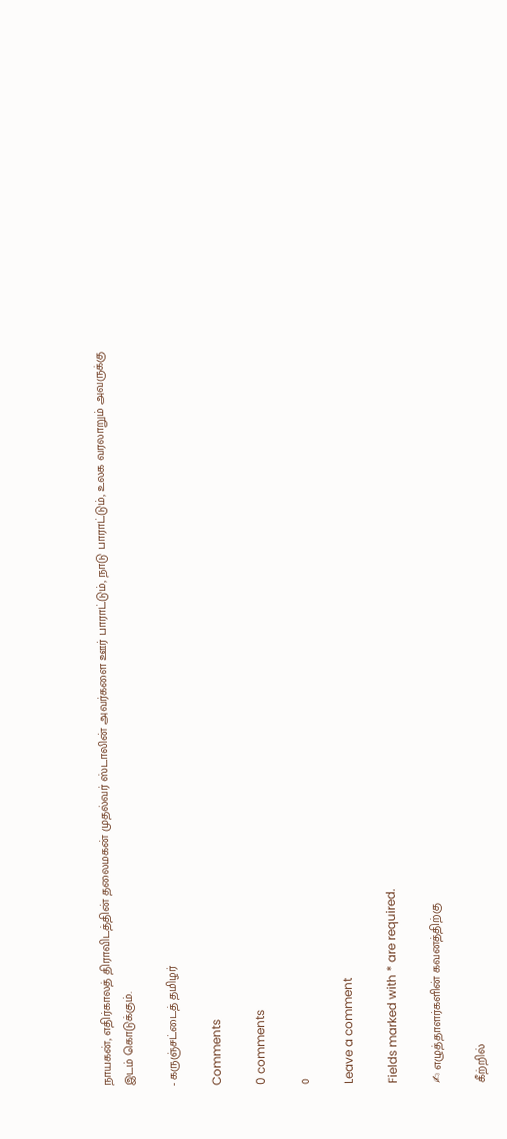நாயகன், எதிர்காலத் திராவிடத்தின் தலைமகன் முதல்வர் ஸ்டாலின் அவர்களை ஊர் பாராட்டும், நாடு பாராட்டும், உலக வரலாறும் அவருக்கு இடம் கொடுக்கும்.

- கருஞ்சட்டைத் தமிழர்

Comments

0 comments

0

Leave a comment

Fields marked with * are required.

✍ எழுத்தாளர்களின் கவனத்திற்கு

கீற்றில்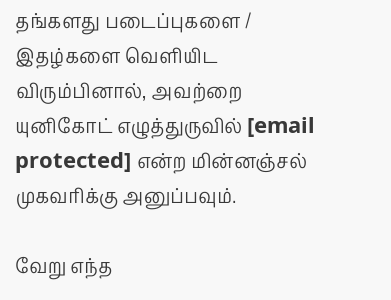தங்களது படைப்புகளை / இதழ்களை வெளியிட விரும்பினால், அவற்றை யுனிகோட் எழுத்துருவில் [email protected] என்ற மின்னஞ்சல் முகவரிக்கு அனுப்பவும்.

வேறு எந்த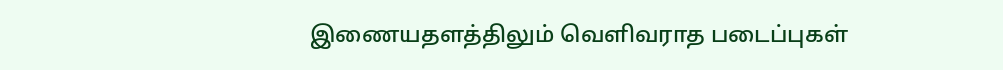இணையதளத்திலும் வெளிவராத படைப்புகள்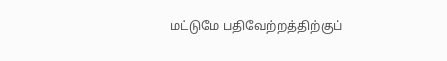மட்டுமே பதிவேற்றத்திற்குப்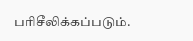பரிசீலிக்கப்படும்.